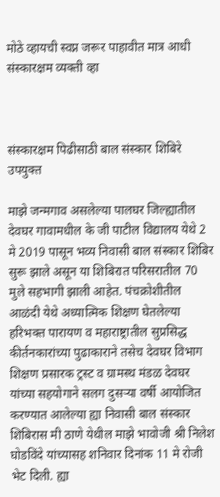मोठे व्हायची स्वप्न जरूर पाहावीत मात्र आधी संस्कारक्षम व्यक्ती व्हा



संस्कारक्षम पिढीसाठी बाल संस्कार शिबिरे उपयुक्त

माझे जन्मगाव असलेल्या पालघर जिल्ह्यातील देवघर गावामधील के जी पाटील विद्यालय येथे 2 मे 2019 पासून भव्य निवासी बाल संस्कार शिबिर सुरू झाले असून या शिबिरात परिसरातील 70 मुले सहभागी झाली आहेत. पंचक्रोशीतील आळंदी येथे अध्यात्मिक शिक्षण घेतलेल्या हरिभक्त पारायण व महाराष्ट्रातील सुप्रसिद्ध कीर्तनकारांच्या पुढाकाराने तसेच देवघर विभाग शिक्षण प्रसारक ट्रस्ट व ग्रामस्थ मंडळ देवघर यांच्या सहयोगाने सलग दुसऱ्या वर्षी आयोजित करण्यात आलेल्या ह्या निवासी बाल संस्कार शिबिरास मी ठाणे येथील माझे भावोजी श्री निलेश घोडविंदे यांच्यासह शनिवार दिनांक 11 मे रोजी भेट दिली. ह्या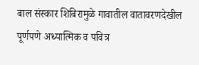बाल संस्कार शिबिरामुळे गावातील वातावरणदेखील पूर्णपणे अध्यात्मिक व पवित्र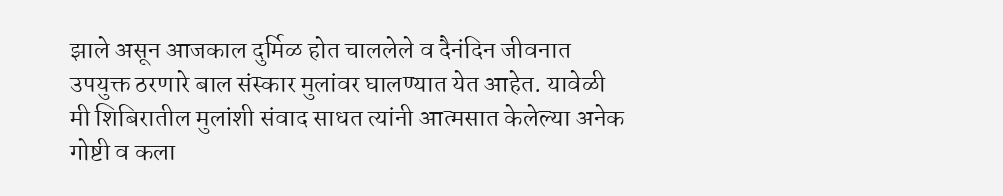झाले असून आजकाल दुर्मिळ होत चाललेले व दैनंदिन जीवनात उपयुक्त ठरणारे बाल संस्कार मुलांवर घालण्यात येत आहेत. यावेळी मी शिबिरातील मुलांशी संवाद साधत त्यांनी आत्मसात केलेल्या अनेक गोष्टी व कला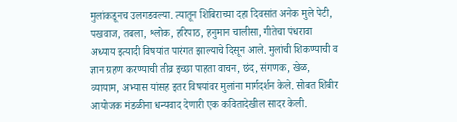मुलांकडूनच उलगडवल्या. त्यातून शिबिराच्या दहा दिवसांत अनेक मुले पेटी, पखवाज, तबला, श्लोक, हरिपाठ, हनुमान चालीसा, गीतेचा पंधरावा अध्याय इत्यादी विषयांत पारंगत झाल्याचे दिसून आले. मुलांची शिकण्याची व ज्ञान ग्रहण करण्याची तीव्र इच्छा पाहता वाचन, छंद, संगणक, खेळ, व्यायाम, अभ्यास यांसह इतर विषयांवर मुलांना मार्गदर्शन केले. सोबत शिबीर आयोजक मंडळीना धन्यवाद देणारी एक कवितादेखील सादर केली.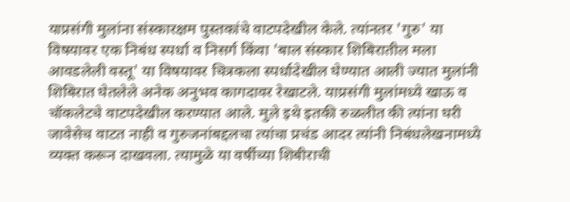याप्रसंगी मुलांना संस्कारक्षम पुस्तकांचे वाटपदेखील केले. त्यांनतर 'गुरु' या विषयावर एक निबंध स्पर्धा व निसर्ग किंवा 'बाल संस्कार शिबिरातील मला आवडलेली वस्तू' या विषयावर चित्रकला स्पर्धादेखील घेण्यात आली ज्यात मुलांनी शिबिरात घेतलेले अनेक अनुभव कागदावर रेखाटले. याप्रसंगी मुलांमध्ये खाऊ व चॉकलेटचे वाटपदेखील करण्यात आले. मुले इथे इतकी रुळलीत की त्यांना घरी जावेसेच वाटत नाही व गुरुजनांबद्दलचा त्यांचा प्रचंड आदर त्यांनी निबंधलेखनामध्ये व्यक्त करून दाखवला. त्यामुळे या वर्षीच्या शिबीराची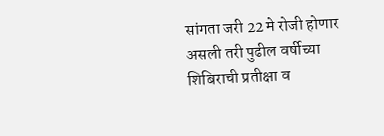सांगता जरी 22 मे रोजी होणार असली तरी पुढील वर्षीच्या शिबिराची प्रतीक्षा व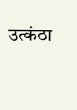उत्कंठा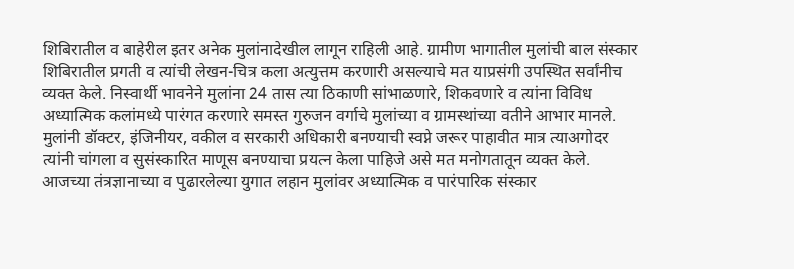शिबिरातील व बाहेरील इतर अनेक मुलांनादेखील लागून राहिली आहे. ग्रामीण भागातील मुलांची बाल संस्कार शिबिरातील प्रगती व त्यांची लेखन-चित्र कला अत्युत्तम करणारी असल्याचे मत याप्रसंगी उपस्थित सर्वांनीच व्यक्त केले. निस्वार्थी भावनेने मुलांना 24 तास त्या ठिकाणी सांभाळणारे, शिकवणारे व त्यांना विविध अध्यात्मिक कलांमध्ये पारंगत करणारे समस्त गुरुजन वर्गाचे मुलांच्या व ग्रामस्थांच्या वतीने आभार मानले. मुलांनी डॉक्टर, इंजिनीयर, वकील व सरकारी अधिकारी बनण्याची स्वप्ने जरूर पाहावीत मात्र त्याअगोदर त्यांनी चांगला व सुसंस्कारित माणूस बनण्याचा प्रयत्न केला पाहिजे असे मत मनोगतातून व्यक्त केले. आजच्या तंत्रज्ञानाच्या व पुढारलेल्या युगात लहान मुलांवर अध्यात्मिक व पारंपारिक संस्कार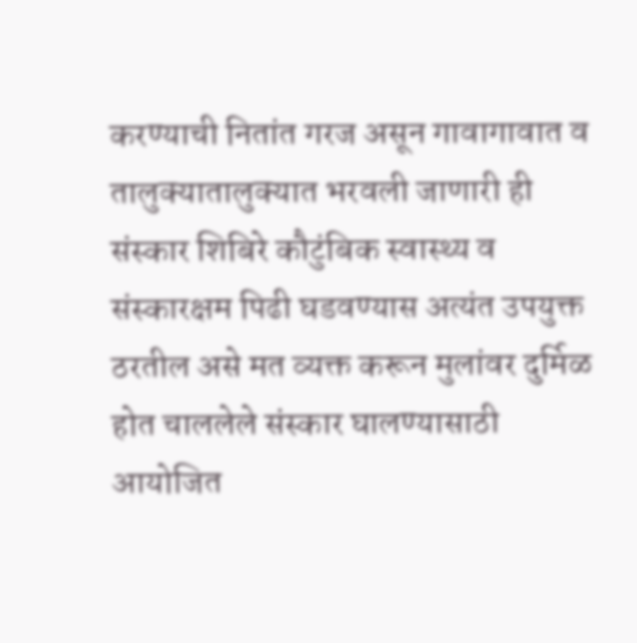करण्याची नितांत गरज असून गावागावात व तालुक्यातालुक्यात भरवली जाणारी ही संस्कार शिबिरे कौटुंबिक स्वास्थ्य व संस्कारक्षम पिढी घडवण्यास अत्यंत उपयुक्त ठरतील असे मत व्यक्त करून मुलांवर दुर्मिळ होत चाललेले संस्कार घालण्यासाठी आयोजित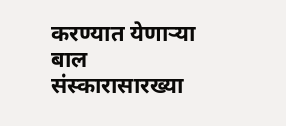करण्यात येणाऱ्या बाल संस्कारासारख्या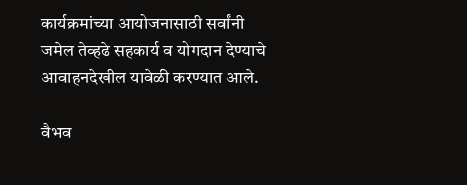कार्यक्रमांच्या आयोजनासाठी सर्वांनी जमेल तेव्हढे सहकार्य व योगदान देण्याचे आवाहनदेखील यावेळी करण्यात आले.

वैभव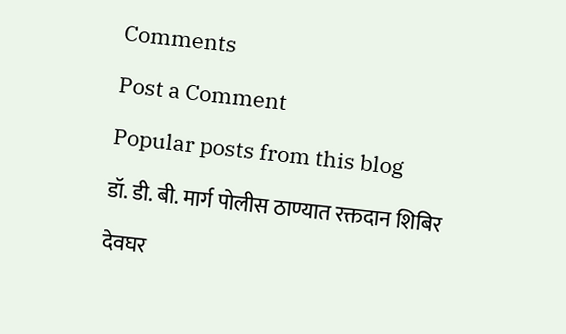Comments

Post a Comment

Popular posts from this blog

डॉ. डी. बी. मार्ग पोलीस ठाण्यात रक्तदान शिबिर

देवघर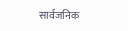सार्वजनिक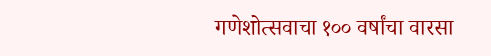गणेशोत्सवाचा १०० वर्षांचा वारसा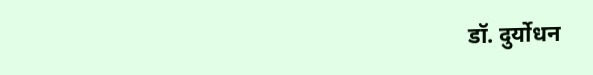डॉ. दुर्योधन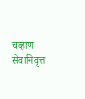चव्हाण सेवानिवृत्त